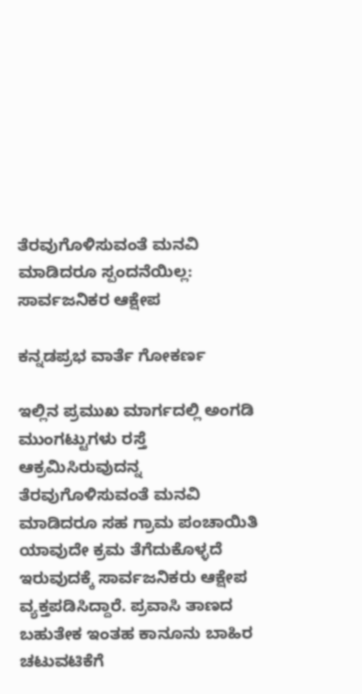ತೆರವುಗೊಳಿಸುವಂತೆ ಮನವಿ ಮಾಡಿದರೂ ಸ್ಪಂದನೆಯಿಲ್ಲ: ಸಾರ್ವಜನಿಕರ ಆಕ್ಷೇಪ

ಕನ್ನಡಪ್ರಭ ವಾರ್ತೆ ಗೋಕರ್ಣ

ಇಲ್ಲಿನ ಪ್ರಮುಖ ಮಾರ್ಗದಲ್ಲಿ ಅಂಗಡಿ ಮುಂಗಟ್ಟುಗಳು ರಸ್ತೆ ಆಕ್ರಮಿಸಿರುವುದನ್ನ ತೆರವುಗೊಳಿಸುವಂತೆ ಮನವಿ ಮಾಡಿದರೂ ಸಹ ಗ್ರಾಮ ಪಂಚಾಯಿತಿ ಯಾವುದೇ ಕ್ರಮ ತೆಗೆದುಕೊಳ್ಳದೆ ಇರುವುದಕ್ಕೆ ಸಾರ್ವಜನಿಕರು ಆಕ್ಷೇಪ ವ್ಯಕ್ತಪಡಿಸಿದ್ದಾರೆ. ಪ್ರವಾಸಿ ತಾಣದ ಬಹುತೇಕ ಇಂತಹ ಕಾನೂನು ಬಾಹಿರ ಚಟುವಟಿಕೆಗೆ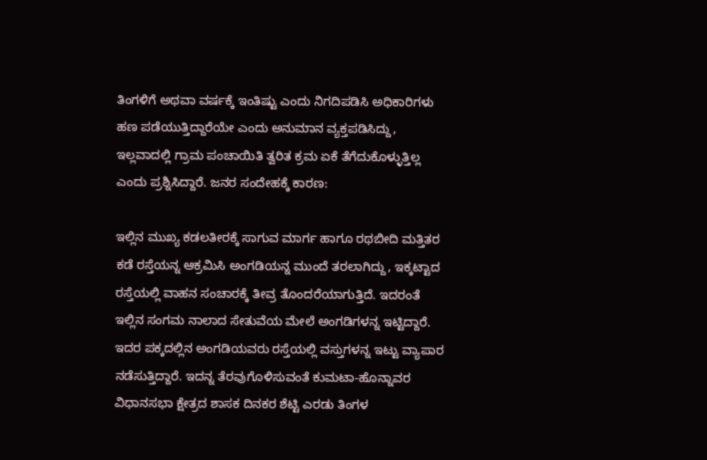ತಿಂಗಳಿಗೆ ಅಥವಾ ವರ್ಷಕ್ಕೆ ಇಂತಿಷ್ಟು ಎಂದು ನಿಗದಿಪಡಿಸಿ ಅಧಿಕಾರಿಗಳು ಹಣ ಪಡೆಯುತ್ತಿದ್ದಾರೆಯೇ ಎಂದು ಅನುಮಾನ ವ್ಯಕ್ತಪಡಿಸಿದ್ದು, ಇಲ್ಲವಾದಲ್ಲಿ ಗ್ರಾಮ ಪಂಚಾಯಿತಿ ತ್ವರಿತ ಕ್ರಮ ಏಕೆ ತೆಗೆದುಕೊಳ್ಳುತ್ತಿಲ್ಲ ಎಂದು ಪ್ರಶ್ನಿಸಿದ್ದಾರೆ. ಜನರ ಸಂದೇಹಕ್ಕೆ ಕಾರಣ:

ಇಲ್ಲಿನ ಮುಖ್ಯ ಕಡಲತೀರಕ್ಕೆ ಸಾಗುವ ಮಾರ್ಗ ಹಾಗೂ ರಥಬೀದಿ ಮತ್ತಿತರ ಕಡೆ ರಸ್ತೆಯನ್ನ ಆಕ್ರಮಿಸಿ ಅಂಗಡಿಯನ್ನ ಮುಂದೆ ತರಲಾಗಿದ್ದು, ಇಕ್ಕಟ್ಟಾದ ರಸ್ತೆಯಲ್ಲಿ ವಾಹನ ಸಂಚಾರಕ್ಕೆ ತೀವ್ರ ತೊಂದರೆಯಾಗುತ್ತಿದೆ. ಇದರಂತೆ ಇಲ್ಲಿನ ಸಂಗಮ ನಾಲಾದ ಸೇತುವೆಯ ಮೇಲೆ ಅಂಗಡಿಗಳನ್ನ ಇಟ್ಟಿದ್ದಾರೆ. ಇದರ ಪಕ್ಕದಲ್ಲಿನ ಅಂಗಡಿಯವರು ರಸ್ತೆಯಲ್ಲಿ ವಸ್ತುಗಳನ್ನ ಇಟ್ಟು ವ್ಯಾಪಾರ ನಡೆಸುತ್ತಿದ್ದಾರೆ. ಇದನ್ನ ತೆರವುಗೊಳಿಸುವಂತೆ ಕುಮಟಾ-ಹೊನ್ನಾವರ ವಿಧಾನಸಭಾ ಕ್ಷೇತ್ರದ ಶಾಸಕ ದಿನಕರ ಶೆಟ್ಟಿ ಎರಡು ತಿಂಗಳ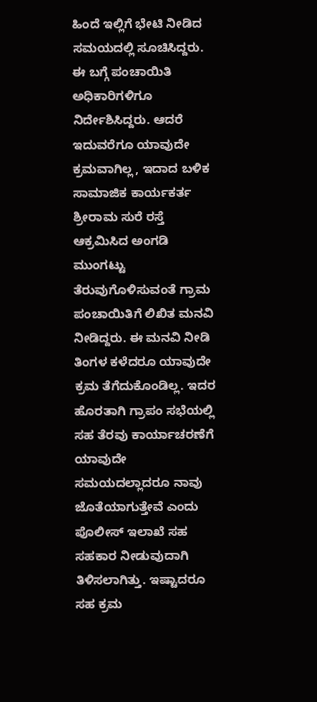ಹಿಂದೆ ಇಲ್ಲಿಗೆ ಭೇಟಿ ನೀಡಿದ ಸಮಯದಲ್ಲಿ ಸೂಚಿಸಿದ್ದರು. ಈ ಬಗ್ಗೆ ಪಂಚಾಯಿತಿ ಅಧಿಕಾರಿಗಳಿಗೂ ನಿರ್ದೇಶಿಸಿದ್ದರು. ಆದರೆ ಇದುವರೆಗೂ ಯಾವುದೇ ಕ್ರಮವಾಗಿಲ್ಲ, ಇದಾದ ಬಳಿಕ ಸಾಮಾಜಿಕ ಕಾರ್ಯಕರ್ತ ಶ್ರೀರಾಮ ಸುರೆ ರಸ್ತೆ ಆಕ್ರಮಿಸಿದ ಅಂಗಡಿ ಮುಂಗಟ್ಟು ತೆರುವುಗೊಳಿಸುವಂತೆ ಗ್ರಾಮ ಪಂಚಾಯಿತಿಗೆ ಲಿಖಿತ ಮನವಿ ನೀಡಿದ್ದರು. ಈ ಮನವಿ ನೀಡಿ ತಿಂಗಳ ಕಳೆದರೂ ಯಾವುದೇ ಕ್ರಮ ತೆಗೆದುಕೊಂಡಿಲ್ಲ. ಇದರ ಹೊರತಾಗಿ ಗ್ರಾಪಂ ಸಭೆಯಲ್ಲಿ ಸಹ ತೆರವು ಕಾರ್ಯಾಚರಣೆಗೆ ಯಾವುದೇ ಸಮಯದಲ್ಲಾದರೂ ನಾವು ಜೊತೆಯಾಗುತ್ತೇವೆ ಎಂದು ಪೊಲೀಸ್ ಇಲಾಖೆ ಸಹ ಸಹಕಾರ ನೀಡುವುದಾಗಿ ತಿಳಿಸಲಾಗಿತ್ತು. ಇಷ್ಟಾದರೂ ಸಹ ಕ್ರಮ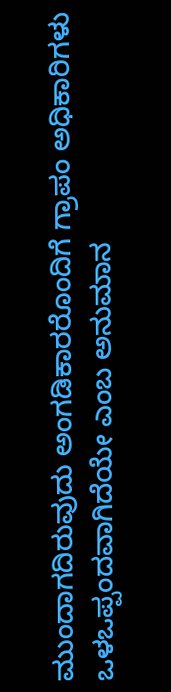ಮುಂದಾಗದಿರುವುದು ಅಂಗಡಿಕಾರರೊಂದಿಗೆ ಗ್ರಾಪಂ ಅಧಿಕಾರಿಗಳು ಒಳಒಪ್ಪಂದವಾಗಿದೆಯೇ ಎಂಬ ಅನುಮಾನ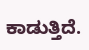ಕಾಡುತ್ತಿದೆ.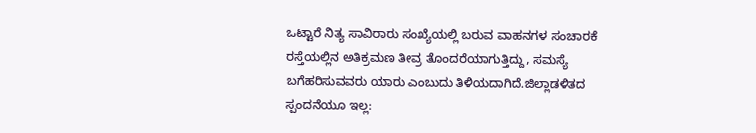ಒಟ್ಟಾರೆ ನಿತ್ಯ ಸಾವಿರಾರು ಸಂಖ್ಯೆಯಲ್ಲಿ ಬರುವ ವಾಹನಗಳ ಸಂಚಾರಕೆ ರಸ್ತೆಯಲ್ಲಿನ ಅತಿಕ್ರಮಣ ತೀವ್ರ ತೊಂದರೆಯಾಗುತ್ತಿದ್ದು, ಸಮಸ್ಯೆ ಬಗೆಹರಿಸುವವರು ಯಾರು ಎಂಬುದು ತಿಳಿಯದಾಗಿದೆ.ಜಿಲ್ಲಾಡಳಿತದ ಸ್ಪಂದನೆಯೂ ಇಲ್ಲ: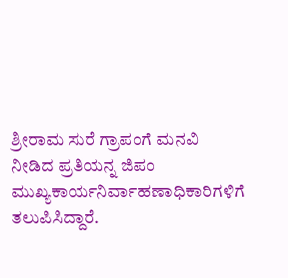ಶ್ರೀರಾಮ ಸುರೆ ಗ್ರಾಪಂಗೆ ಮನವಿ ನೀಡಿದ ಪ್ರತಿಯನ್ನ ಜಿಪಂ ಮುಖ್ಯಕಾರ್ಯನಿರ್ವಾಹಣಾಧಿಕಾರಿಗಳಿಗೆ ತಲುಪಿಸಿದ್ದಾರೆ.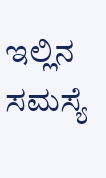ಇಲ್ಲಿನ ಸಮಸ್ಯೆ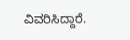ವಿವರಿಸಿದ್ದಾರೆ.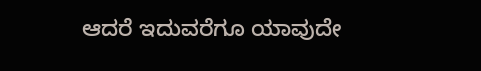ಆದರೆ ಇದುವರೆಗೂ ಯಾವುದೇ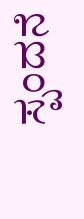ಸ್ಪಂದನೆ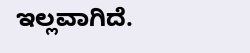ಇಲ್ಲವಾಗಿದೆ.